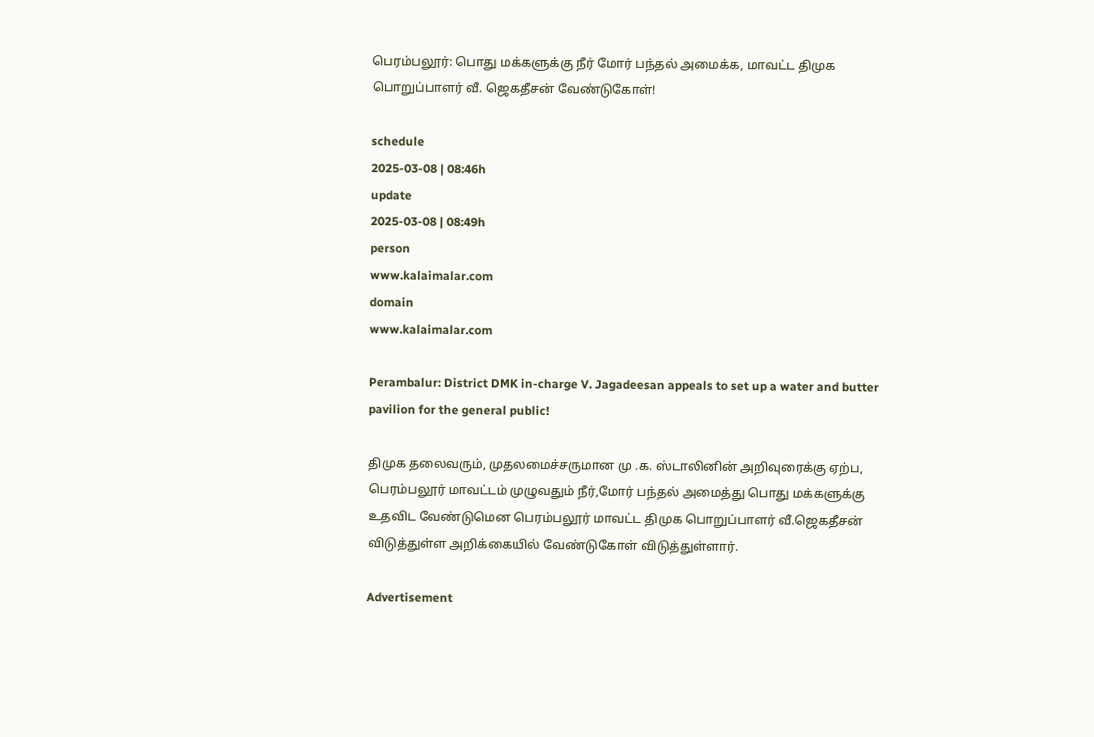பெரம்பலூர்: பொது மக்களுக்கு நீர் மோர் பந்தல் அமைக்க, மாவட்ட திமுக பொறுப்பாளர் வீ. ஜெகதீசன் வேண்டுகோள்!

schedule
2025-03-08 | 08:46h
update
2025-03-08 | 08:49h
person
www.kalaimalar.com
domain
www.kalaimalar.com

Perambalur: District DMK in-charge V. Jagadeesan appeals to set up a water and butter pavilion for the general public!

திமுக தலைவரும், முதலமைச்சருமான மு .க. ஸ்டாலினின் அறிவுரைக்கு ஏற்ப, பெரம்பலூர் மாவட்டம் முழுவதும் நீர்,மோர் பந்தல் அமைத்து பொது மக்களுக்கு உதவிட வேண்டுமென பெரம்பலூர் மாவட்ட திமுக பொறுப்பாளர் வீ.ஜெகதீசன் விடுத்துள்ள அறிக்கையில் வேண்டுகோள் விடுத்துள்ளார்.

Advertisement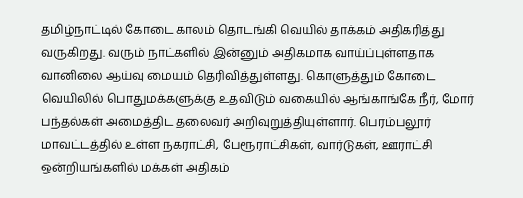தமிழ்நாட்டில் கோடை காலம் தொடங்கி வெயில் தாக்கம் அதிகரித்து வருகிறது. வரும் நாட்களில் இன்னும் அதிகமாக வாய்ப்புள்ளதாக வானிலை ஆய்வு மையம் தெரிவித்துள்ளது. கொளுத்தும் கோடை வெயிலில் பொதுமக்களுக்கு உதவிடும் வகையில் ஆங்காங்கே நீர், மோர் பந்தல்கள் அமைத்திட தலைவர் அறிவுறுத்தியுள்ளார். பெரம்பலூர் மாவட்டத்தில் உள்ள நகராட்சி, பேரூராட்சிகள், வார்டுகள், ஊராட்சி ஒன்றியங்களில் மக்கள் அதிகம்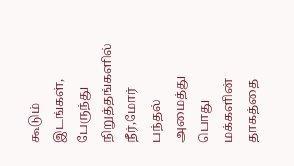கூடும் இடங்கள், பேருந்து நிறுத்தங்களில் நீர்,மோர் பந்தல் அமைத்து பொது மக்களின் தாகத்தை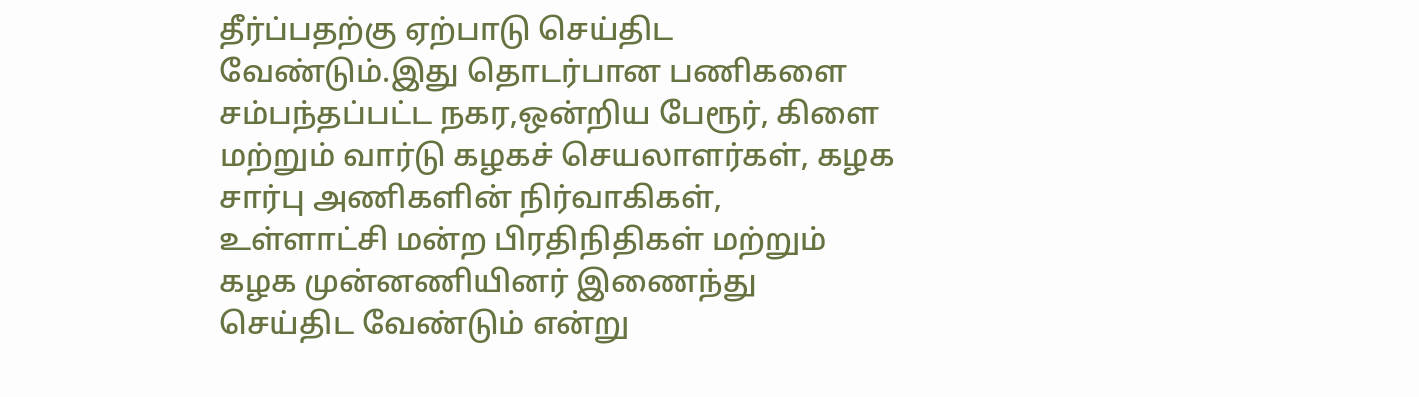தீர்ப்பதற்கு ஏற்பாடு செய்திட வேண்டும்.இது தொடர்பான பணிகளை சம்பந்தப்பட்ட நகர,ஒன்றிய பேரூர், கிளை மற்றும் வார்டு கழகச் செயலாளர்கள், கழக சார்பு அணிகளின் நிர்வாகிகள், உள்ளாட்சி மன்ற பிரதிநிதிகள் மற்றும் கழக முன்னணியினர் இணைந்து செய்திட வேண்டும் என்று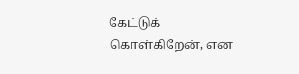கேட்டுக் கொள்கிறேன், என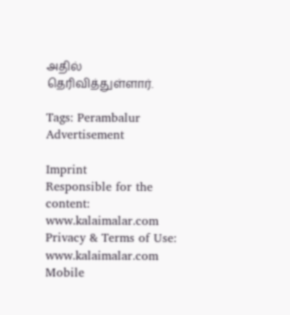அதில் தெரிவித்துள்ளார்.

Tags: Perambalur
Advertisement

Imprint
Responsible for the content:
www.kalaimalar.com
Privacy & Terms of Use:
www.kalaimalar.com
Mobile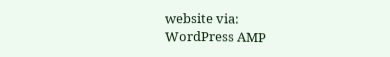website via:
WordPress AMP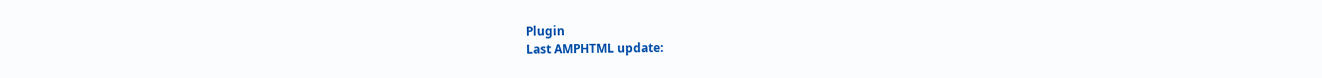Plugin
Last AMPHTML update: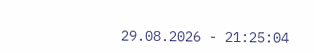29.08.2026 - 21:25:04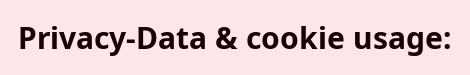Privacy-Data & cookie usage: